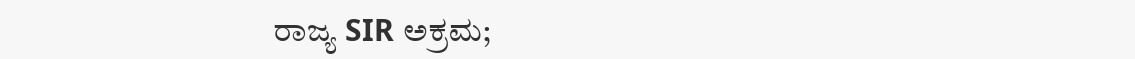ರಾಜ್ಯ SIR ಅಕ್ರಮ;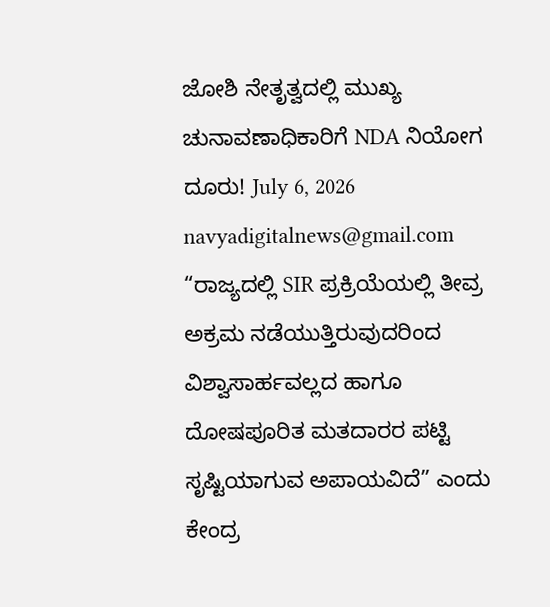ಜೋಶಿ ನೇತೃತ್ವದಲ್ಲಿ ಮುಖ್ಯ ಚುನಾವಣಾಧಿಕಾರಿಗೆ NDA ನಿಯೋಗ ದೂರು! July 6, 2026 navyadigitalnews@gmail.com “ರಾಜ್ಯದಲ್ಲಿ SIR ಪ್ರಕ್ರಿಯೆಯಲ್ಲಿ ತೀವ್ರ ಅಕ್ರಮ ನಡೆಯುತ್ತಿರುವುದರಿಂದ ವಿಶ್ವಾಸಾರ್ಹವಲ್ಲದ ಹಾಗೂ ದೋಷಪೂರಿತ ಮತದಾರರ ಪಟ್ಟಿ ಸೃಷ್ಟಿಯಾಗುವ ಅಪಾಯವಿದೆ” ಎಂದು ಕೇಂದ್ರ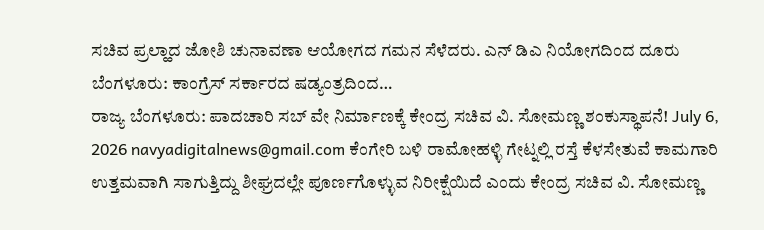ಸಚಿವ ಪ್ರಲ್ಹಾದ ಜೋಶಿ ಚುನಾವಣಾ ಆಯೋಗದ ಗಮನ ಸೆಳೆದರು. ಎನ್ ಡಿಎ ನಿಯೋಗದಿಂದ ದೂರು ಬೆಂಗಳೂರು: ಕಾಂಗ್ರೆಸ್ ಸರ್ಕಾರದ ಷಡ್ಯಂತ್ರದಿಂದ…
ರಾಜ್ಯ ಬೆಂಗಳೂರು: ಪಾದಚಾರಿ ಸಬ್ ವೇ ನಿರ್ಮಾಣಕ್ಕೆ ಕೇಂದ್ರ ಸಚಿವ ವಿ. ಸೋಮಣ್ಣ ಶಂಕುಸ್ಥಾಪನೆ! July 6, 2026 navyadigitalnews@gmail.com ಕೆಂಗೇರಿ ಬಳಿ ರಾಮೋಹಳ್ಳಿ ಗೇಟ್ನಲ್ಲಿ ರಸ್ತೆ ಕೆಳಸೇತುವೆ ಕಾಮಗಾರಿ ಉತ್ತಮವಾಗಿ ಸಾಗುತ್ತಿದ್ದು ಶೀಘ್ರದಲ್ಲೇ ಪೂರ್ಣಗೊಳ್ಳುವ ನಿರೀಕ್ಷೆಯಿದೆ ಎಂದು ಕೇಂದ್ರ ಸಚಿವ ವಿ. ಸೋಮಣ್ಣ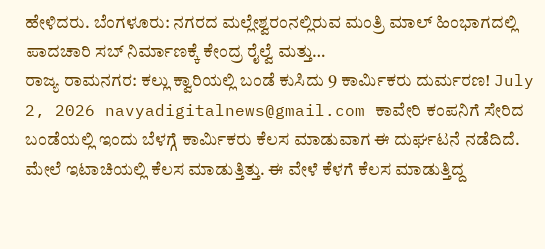ಹೇಳಿದರು. ಬೆಂಗಳೂರು: ನಗರದ ಮಲ್ಲೇಶ್ವರಂನಲ್ಲಿರುವ ಮಂತ್ರಿ ಮಾಲ್ ಹಿಂಭಾಗದಲ್ಲಿ ಪಾದಚಾರಿ ಸಬ್ ನಿರ್ಮಾಣಕ್ಕೆ ಕೇಂದ್ರ ರೈಲ್ವೆ ಮತ್ತು…
ರಾಜ್ಯ ರಾಮನಗರ: ಕಲ್ಲು ಕ್ವಾರಿಯಲ್ಲಿ ಬಂಡೆ ಕುಸಿದು 9 ಕಾರ್ಮಿಕರು ದುರ್ಮರಣ! July 2, 2026 navyadigitalnews@gmail.com ಕಾವೇರಿ ಕಂಪನಿಗೆ ಸೇರಿದ ಬಂಡೆಯಲ್ಲಿ ಇಂದು ಬೆಳಗ್ಗೆ ಕಾರ್ಮಿಕರು ಕೆಲಸ ಮಾಡುವಾಗ ಈ ದುರ್ಘಟನೆ ನಡೆದಿದೆ. ಮೇಲೆ ಇಟಾಚಿಯಲ್ಲಿ ಕೆಲಸ ಮಾಡುತ್ತಿತ್ತು. ಈ ವೇಳೆ ಕೆಳಗೆ ಕೆಲಸ ಮಾಡುತ್ತಿದ್ದ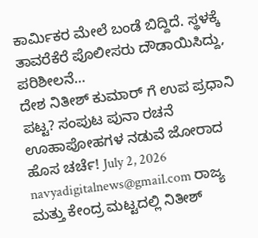ಕಾರ್ಮಿಕರ ಮೇಲೆ ಬಂಡೆ ಬಿದ್ದಿದೆ. ಸ್ಥಳಕ್ಕೆ ತಾವರೆಕೆರೆ ಪೊಲೀಸರು ದೌಡಾಯಿಸಿದ್ದು, ಪರಿಶೀಲನೆ…
ದೇಶ ನಿತೀಶ್ ಕುಮಾರ್ ಗೆ ಉಪ ಪ್ರಧಾನಿ ಪಟ್ಟ? ಸಂಪುಟ ಪುನಾ ರಚನೆ ಊಹಾಪೋಹಗಳ ನಡುವೆ ಜೋರಾದ ಹೊಸ ಚರ್ಚೆ! July 2, 2026 navyadigitalnews@gmail.com ರಾಜ್ಯ ಮತ್ತು ಕೇಂದ್ರ ಮಟ್ಟದಲ್ಲಿ ನಿತೀಶ್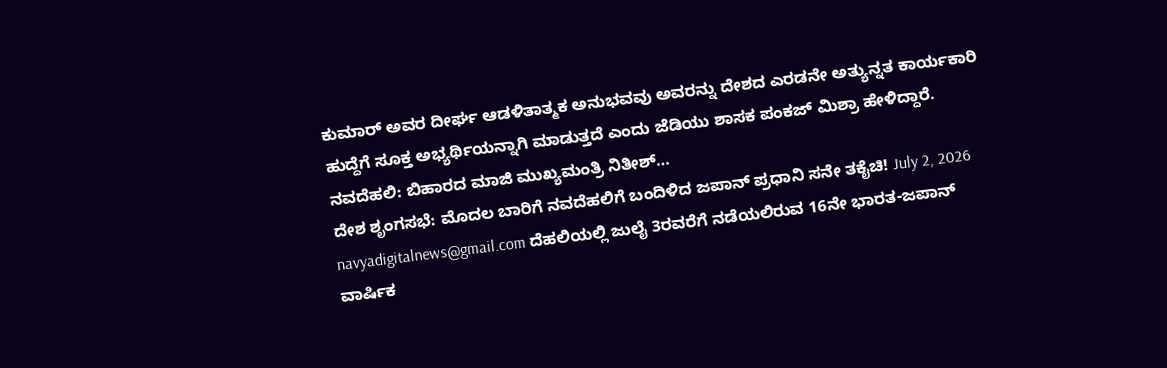ಕುಮಾರ್ ಅವರ ದೀರ್ಘ ಆಡಳಿತಾತ್ಮಕ ಅನುಭವವು ಅವರನ್ನು ದೇಶದ ಎರಡನೇ ಅತ್ಯುನ್ನತ ಕಾರ್ಯಕಾರಿ ಹುದ್ದೆಗೆ ಸೂಕ್ತ ಅಭ್ಯರ್ಥಿಯನ್ನಾಗಿ ಮಾಡುತ್ತದೆ ಎಂದು ಜೆಡಿಯು ಶಾಸಕ ಪಂಕಜ್ ಮಿಶ್ರಾ ಹೇಳಿದ್ದಾರೆ. ನವದೆಹಲಿ: ಬಿಹಾರದ ಮಾಜಿ ಮುಖ್ಯಮಂತ್ರಿ ನಿತೀಶ್…
ದೇಶ ಶೃಂಗಸಭೆ: ಮೊದಲ ಬಾರಿಗೆ ನವದೆಹಲಿಗೆ ಬಂದಿಳಿದ ಜಪಾನ್ ಪ್ರಧಾನಿ ಸನೇ ತಕೈಚಿ! July 2, 2026 navyadigitalnews@gmail.com ದೆಹಲಿಯಲ್ಲಿ ಜುಲೈ 3ರವರೆಗೆ ನಡೆಯಲಿರುವ 16ನೇ ಭಾರತ-ಜಪಾನ್ ವಾರ್ಷಿಕ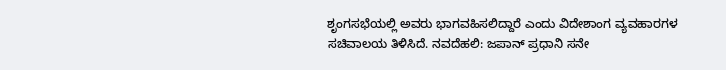ಶೃಂಗಸಭೆಯಲ್ಲಿ ಅವರು ಭಾಗವಹಿಸಲಿದ್ದಾರೆ ಎಂದು ವಿದೇಶಾಂಗ ವ್ಯವಹಾರಗಳ ಸಚಿವಾಲಯ ತಿಳಿಸಿದೆ. ನವದೆಹಲಿ: ಜಪಾನ್ ಪ್ರಧಾನಿ ಸನೇ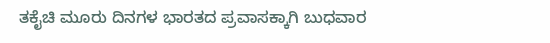ತಕೈಚಿ ಮೂರು ದಿನಗಳ ಭಾರತದ ಪ್ರವಾಸಕ್ಕಾಗಿ ಬುಧವಾರ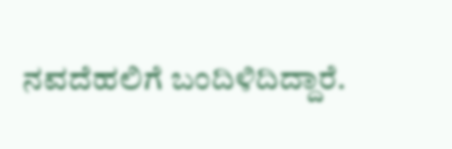ನವದೆಹಲಿಗೆ ಬಂದಿಳಿದಿದ್ದಾರೆ.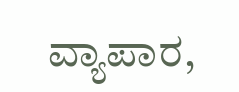ವ್ಯಾಪಾರ,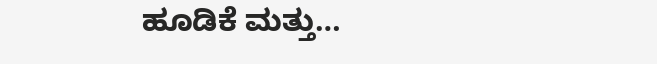ಹೂಡಿಕೆ ಮತ್ತು…